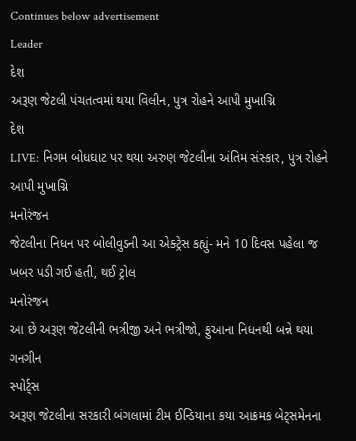Continues below advertisement
Leader
દેશ
અરૂણ જેટલી પંચતત્વમાં થયા વિલીન, પુત્ર રોહને આપી મુખાગ્નિ
દેશ
LIVE: નિગમ બોધઘાટ પર થયા અરુણ જેટલીના અંતિમ સંસ્કાર, પુત્ર રોહને આપી મુખાગ્નિ
મનોરંજન
જેટલીના નિધન પર બોલીવુડની આ એક્ટ્રેસ કહ્યું- મને 10 દિવસ પહેલા જ ખબર પડી ગઈ હતી, થઈ ટ્રોલ
મનોરંજન
આ છે અરૂણ જેટલીની ભત્રીજી અને ભત્રીજો, ફુઆના નિધનથી બન્ને થયા ગનગીન
સ્પોર્ટ્સ
અરૂણ જેટલીના સરકારી બંગલામાં ટીમ ઈન્ડિયાના કયા આક્રમક બેટ્સમેનના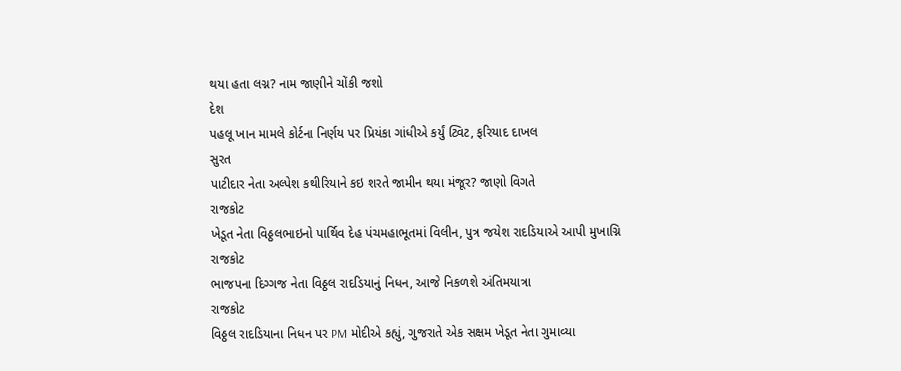થયા હતા લગ્ન? નામ જાણીને ચોંકી જશો
દેશ
પહલૂ ખાન મામલે કોર્ટના નિર્ણય પર પ્રિયંકા ગાંધીએ કર્યું ટ્વિટ, ફરિયાદ દાખલ
સુરત
પાટીદાર નેતા અલ્પેશ કથીરિયાને કઇ શરતે જામીન થયા મંજૂર? જાણો વિગતે
રાજકોટ
ખેડૂત નેતા વિઠ્ઠલભાઇનો પાર્થિવ દેહ પંચમહાભૂતમાં વિલીન, પુત્ર જયેશ રાદડિયાએ આપી મુખાગ્નિ
રાજકોટ
ભાજપના દિગ્ગજ નેતા વિઠ્ઠલ રાદડિયાનું નિધન, આજે નિકળશે અંતિમયાત્રા
રાજકોટ
વિઠ્ઠલ રાદડિયાના નિધન પર PM મોદીએ કહ્યું, ગુજરાતે એક સક્ષમ ખેડૂત નેતા ગુમાવ્યા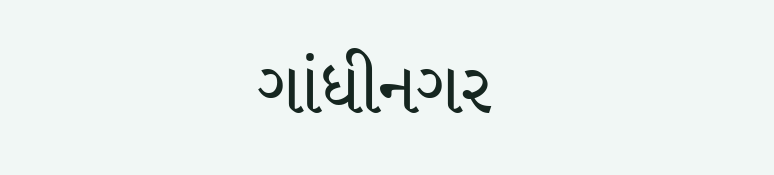ગાંધીનગર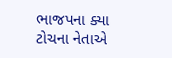ભાજપના ક્યા ટોચના નેતાએ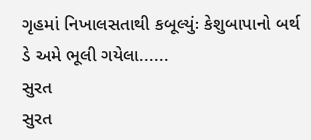ગૃહમાં નિખાલસતાથી કબૂલ્યુંઃ કેશુબાપાનો બર્થ ડે અમે ભૂલી ગયેલા......
સુરત
સુરત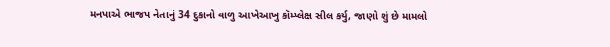મનપાએ ભાજપ નેતાનું 34 દુકાનો વાળુ આખેઆખુ કૉમ્પ્લેક્ષ સીલ કર્યુ, જાણો શું છે મામલો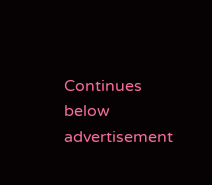Continues below advertisement